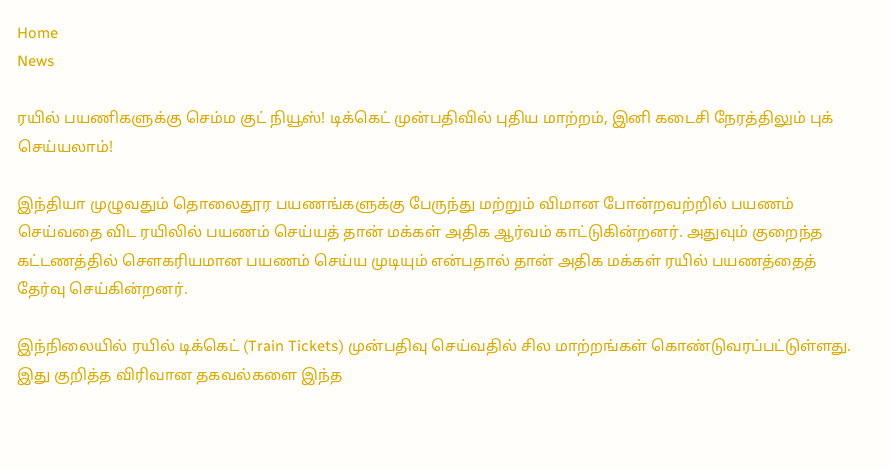Home
News

ரயில் பயணிகளுக்கு செம்ம குட் நியூஸ்! டிக்கெட் முன்பதிவில் புதிய மாற்றம், இனி கடைசி நேரத்திலும் புக் செய்யலாம்!

இந்தியா முழுவதும் தொலைதூர பயணங்களுக்கு பேருந்து மற்றும் விமான போன்றவற்றில் பயணம் செய்வதை விட ரயிலில் பயணம் செய்யத் தான் மக்கள் அதிக ஆர்வம் காட்டுகின்றனர். அதுவும் குறைந்த கட்டணத்தில் சௌகரியமான பயணம் செய்ய முடியும் என்பதால் தான் அதிக மக்கள் ரயில் பயணத்தைத் தேர்வு செய்கின்றனர்.

இந்நிலையில் ரயில் டிக்கெட் (Train Tickets) முன்பதிவு செய்வதில் சில மாற்றங்கள் கொண்டுவரப்பட்டுள்ளது. இது குறித்த விரிவான தகவல்களை இந்த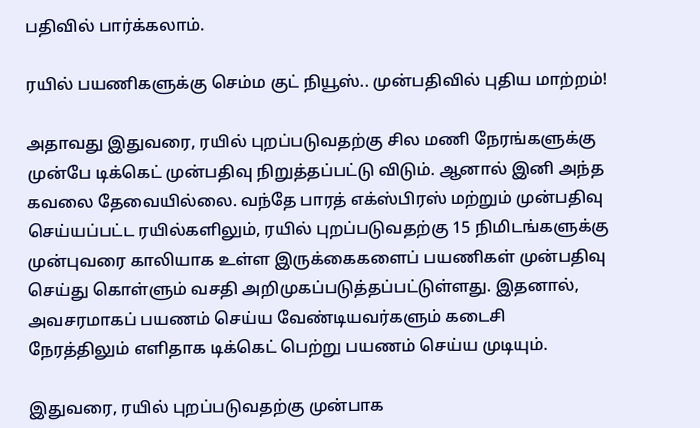பதிவில் பார்க்கலாம்.

ரயில் பயணிகளுக்கு செம்ம குட் நியூஸ்.. முன்பதிவில் புதிய மாற்றம்!

அதாவது இதுவரை, ரயில் புறப்படுவதற்கு சில மணி நேரங்களுக்கு முன்பே டிக்கெட் முன்பதிவு நிறுத்தப்பட்டு விடும். ஆனால் இனி அந்த கவலை தேவையில்லை. வந்தே பாரத் எக்ஸ்பிரஸ் மற்றும் முன்பதிவு செய்யப்பட்ட ரயில்களிலும், ரயில் புறப்படுவதற்கு 15 நிமிடங்களுக்கு முன்புவரை காலியாக உள்ள இருக்கைகளைப் பயணிகள் முன்பதிவு செய்து கொள்ளும் வசதி அறிமுகப்படுத்தப்பட்டுள்ளது. இதனால், அவசரமாகப் பயணம் செய்ய வேண்டியவர்களும் கடைசி நேரத்திலும் எளிதாக டிக்கெட் பெற்று பயணம் செய்ய முடியும்.

இதுவரை, ரயில் புறப்படுவதற்கு முன்பாக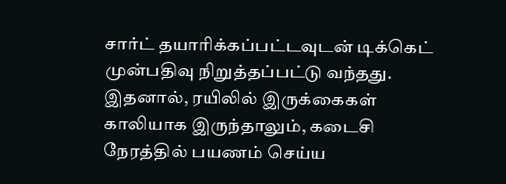சார்ட் தயாரிக்கப்பட்டவுடன் டிக்கெட் முன்பதிவு நிறுத்தப்பட்டு வந்தது. இதனால், ரயிலில் இருக்கைகள் காலியாக இருந்தாலும், கடைசி நேரத்தில் பயணம் செய்ய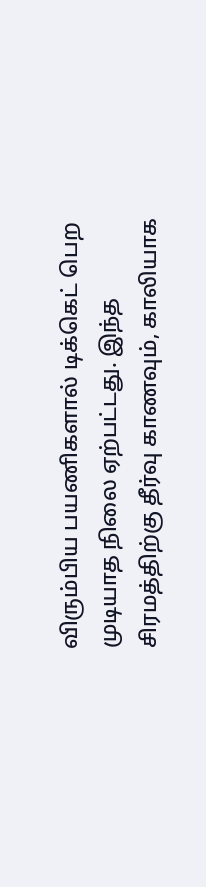விரும்பிய பயணிகளால் டிக்கெட் பெற முடியாத நிலை ஏற்பட்டது. இந்த சிரமத்திற்கு தீர்வு காணவும், காலியாக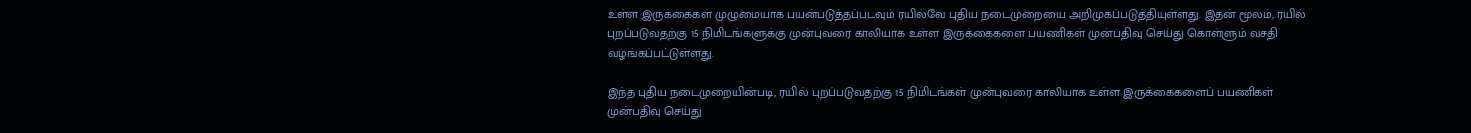உள்ள இருக்கைகள் முழுமையாக பயன்படுத்தப்படவும் ரயில்வே புதிய நடைமுறையை அறிமுகப்படுத்தியுள்ளது. இதன் மூலம், ரயில் புறப்படுவதற்கு 15 நிமிடங்களுக்கு முன்புவரை காலியாக உள்ள இருக்கைகளை பயணிகள் முன்பதிவு செய்து கொள்ளும் வசதி வழங்கப்பட்டுள்ளது.

இந்த புதிய நடைமுறையின்படி, ரயில் புறப்படுவதற்கு 15 நிமிடங்கள் முன்புவரை காலியாக உள்ள இருக்கைகளைப் பயணிகள் முன்பதிவு செய்து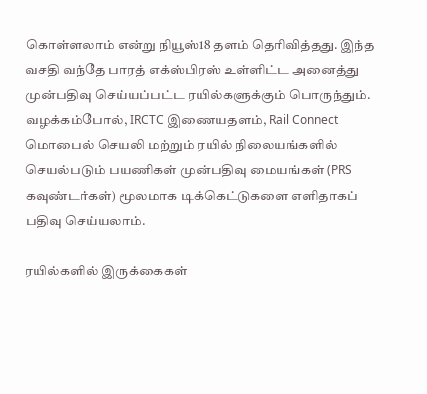கொள்ளலாம் என்று நியூஸ்18 தளம் தெரிவித்தது. இந்த வசதி வந்தே பாரத் எக்ஸ்பிரஸ் உள்ளிட்ட அனைத்து முன்பதிவு செய்யப்பட்ட ரயில்களுக்கும் பொருந்தும். வழக்கம்போல், IRCTC இணையதளம், Rail Connect மொபைல் செயலி மற்றும் ரயில் நிலையங்களில் செயல்படும் பயணிகள் முன்பதிவு மையங்கள் (PRS கவுண்டர்கள்) மூலமாக டிக்கெட்டுகளை எளிதாகப் பதிவு செய்யலாம்.

ரயில்களில் இருக்கைகள்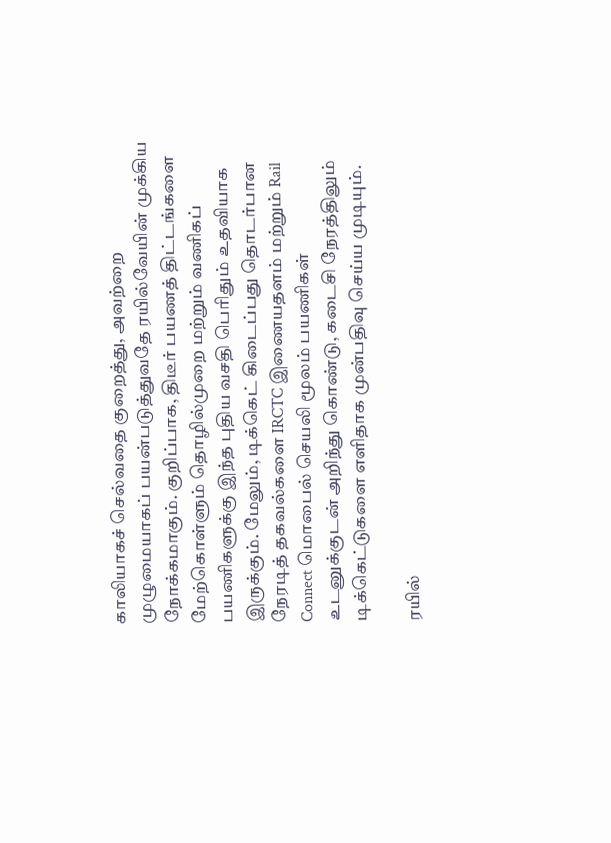காலியாகச் செல்வதை குறைத்து, அவற்றை முழுமையாகப் பயன்படுத்துவதே ரயில்வேயின் முக்கிய நோக்கமாகும். குறிப்பாக, திடீர் பயணத் திட்டங்களை மேற்கொள்ளும் தொழில்முறை மற்றும் வணிகப் பயணிகளுக்கு இந்த புதிய வசதி பெரிதும் உதவியாக இருக்கும். மேலும், டிக்கெட் கிடைப்பது தொடர்பான நேரடித் தகவல்களை IRCTC இணையதளம் மற்றும் Rail Connect மொபைல் செயலி மூலம் பயணிகள் உடனுக்குடன் அறிந்து கொண்டு, கடைசி நேரத்திலும் டிக்கெட்டுகளை எளிதாக முன்பதிவு செய்ய முடியும்.

ரயில்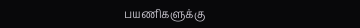பயணிகளுக்கு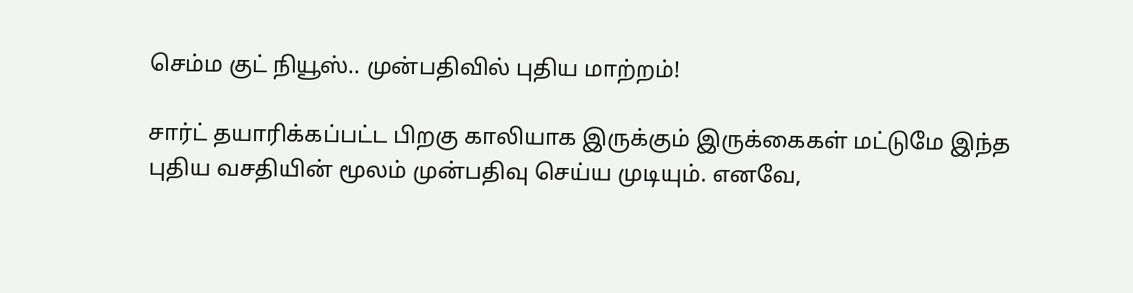செம்ம குட் நியூஸ்.. முன்பதிவில் புதிய மாற்றம்!

சார்ட் தயாரிக்கப்பட்ட பிறகு காலியாக இருக்கும் இருக்கைகள் மட்டுமே இந்த புதிய வசதியின் மூலம் முன்பதிவு செய்ய முடியும். எனவே,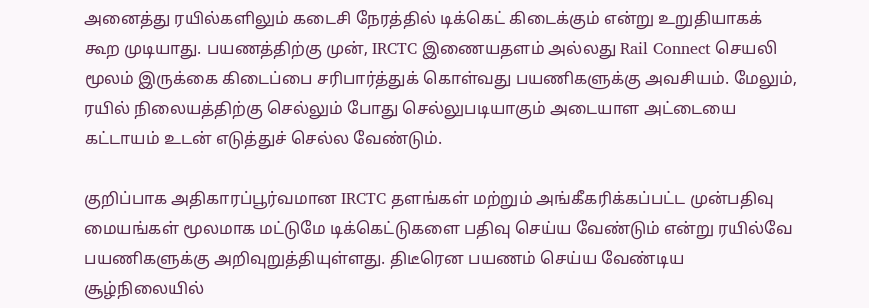அனைத்து ரயில்களிலும் கடைசி நேரத்தில் டிக்கெட் கிடைக்கும் என்று உறுதியாகக் கூற முடியாது. பயணத்திற்கு முன், IRCTC இணையதளம் அல்லது Rail Connect செயலி மூலம் இருக்கை கிடைப்பை சரிபார்த்துக் கொள்வது பயணிகளுக்கு அவசியம். மேலும், ரயில் நிலையத்திற்கு செல்லும் போது செல்லுபடியாகும் அடையாள அட்டையை கட்டாயம் உடன் எடுத்துச் செல்ல வேண்டும்.

குறிப்பாக அதிகாரப்பூர்வமான IRCTC தளங்கள் மற்றும் அங்கீகரிக்கப்பட்ட முன்பதிவு மையங்கள் மூலமாக மட்டுமே டிக்கெட்டுகளை பதிவு செய்ய வேண்டும் என்று ரயில்வே பயணிகளுக்கு அறிவுறுத்தியுள்ளது. திடீரென பயணம் செய்ய வேண்டிய சூழ்நிலையில்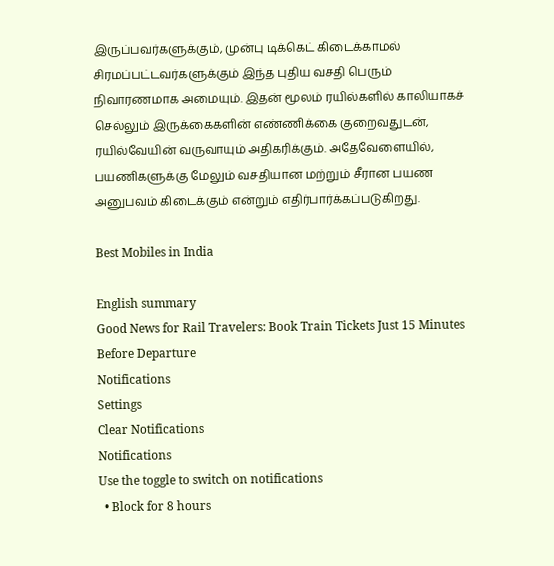இருப்பவர்களுக்கும், முன்பு டிக்கெட் கிடைக்காமல் சிரமப்பட்டவர்களுக்கும் இந்த புதிய வசதி பெரும் நிவாரணமாக அமையும். இதன் மூலம் ரயில்களில் காலியாகச் செல்லும் இருக்கைகளின் எண்ணிக்கை குறைவதுடன், ரயில்வேயின் வருவாயும் அதிகரிக்கும். அதேவேளையில், பயணிகளுக்கு மேலும் வசதியான மற்றும் சீரான பயண அனுபவம் கிடைக்கும் என்றும் எதிர்பார்க்கப்படுகிறது.

Best Mobiles in India

English summary
Good News for Rail Travelers: Book Train Tickets Just 15 Minutes Before Departure
Notifications
Settings
Clear Notifications
Notifications
Use the toggle to switch on notifications
  • Block for 8 hours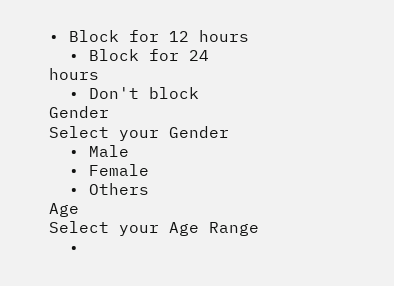• Block for 12 hours
  • Block for 24 hours
  • Don't block
Gender
Select your Gender
  • Male
  • Female
  • Others
Age
Select your Age Range
  •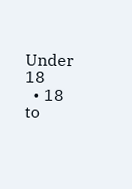Under 18
  • 18 to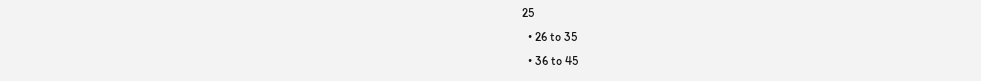25
  • 26 to 35
  • 36 to 45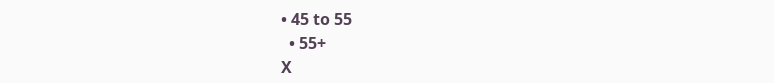• 45 to 55
  • 55+
X